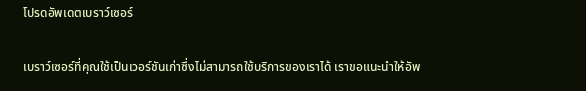โปรดอัพเดตเบราว์เซอร์

เบราว์เซอร์ที่คุณใช้เป็นเวอร์ชันเก่าซึ่งไม่สามารถใช้บริการของเราได้ เราขอแนะนำให้อัพ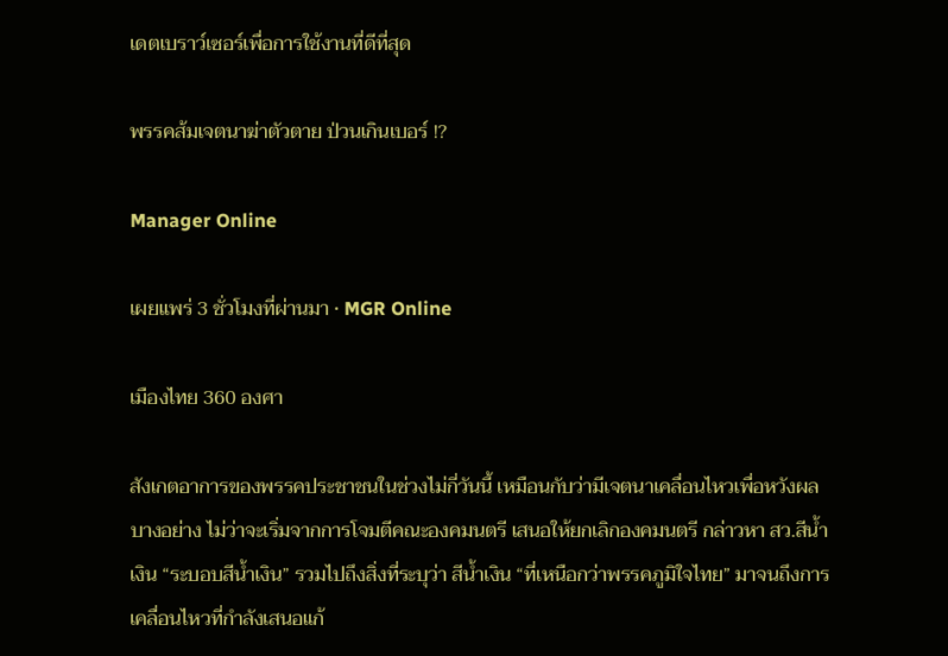เดตเบราว์เซอร์เพื่อการใช้งานที่ดีที่สุด

พรรคส้มเจตนาฆ่าตัวตาย ป่วนเกินเบอร์ !?

Manager Online

เผยแพร่ 3 ชั่วโมงที่ผ่านมา • MGR Online

เมืองไทย 360 องศา

สังเกตอาการของพรรคประชาชนในช่วงไม่กี่วันนี้ เหมือนกับว่ามีเจตนาเคลื่อนไหวเพื่อหวังผลบางอย่าง ไม่ว่าจะเริ่มจากการโจมตีคณะองคมนตรี เสนอให้ยกเลิกองคมนตรี กล่าวหา สว.สีน้ำเงิน “ระบอบสีน้ำเงิน” รวมไปถึงสิ่งที่ระบุว่า สีน้ำเงิน “ที่เหนือกว่าพรรคภูมิใจไทย” มาจนถึงการเคลื่อนไหวที่กำลังเสนอแก้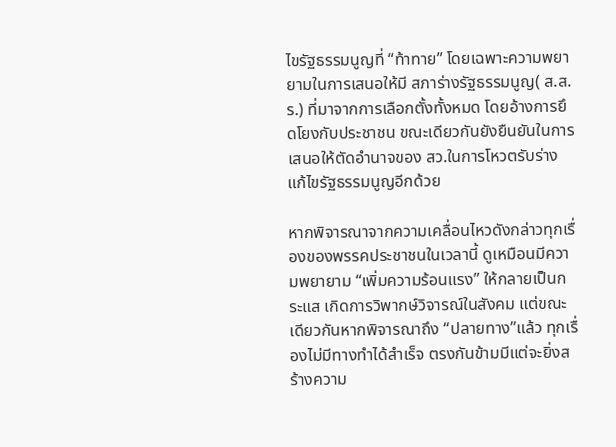ไขรัฐธรรมนูญที่ “ท้าทาย” โดยเฉพาะความพยายามในการเสนอให้มี สภาร่างรัฐธรรมนูญ( ส.ส.ร.) ที่มาจากการเลือกตั้งทั้งหมด โดยอ้างการยึดโยงกับประชาชน ขณะเดียวกันยังยืนยันในการเสนอให้ตัดอำนาจของ สว.ในการโหวตรับร่างแก้ไขรัฐธรรมนูญอีกด้วย

หากพิจารณาจากความเคลื่อนไหวดังกล่าวทุกเรื่องของพรรคประชาชนในเวลานี้ ดูเหมือนมีความพยายาม “เพิ่มความร้อนแรง” ให้กลายเป็นกระแส เกิดการวิพากษ์วิจารณ์ในสังคม แต่ขณะเดียวกันหากพิจารณาถึง “ปลายทาง”แล้ว ทุกเรื่องไม่มีทางทำได้สำเร็จ ตรงกันข้ามมีแต่จะยิ่งสร้างความ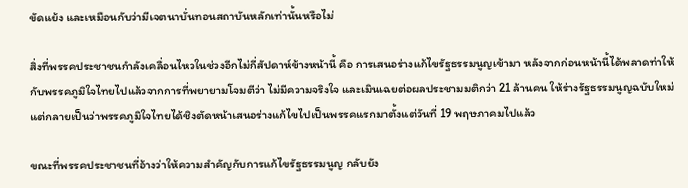ขัดแย้ง และเหมือนกับว่ามีเจตนาบั่นทอนสถาบันหลักเท่านั้นหรือไม่

สิ่งที่พรรคประชาชนกำลังเคลื่อนไหวในช่วงอีกไม่กี่สัปดาห์ข้างหน้านี้ คือ การเสนอร่างแก้ไขรัฐธรรมนูญเข้ามา หลังจากก่อนหน้านี้ได้พลาดท่าให้กับพรรคภูมิใจไทยไปแล้วจากการที่พยายามโจมตีว่า ไม่มีความจริงใจ และเมินเฉยต่อผลประชามมติกว่า 21 ล้านคน ให้ร่างรัฐธรรมนูญฉบับใหม่ แต่กลายเป็นว่าพรรคภูมิใจไทยได้ชิงตัดหน้าเสนอร่างแก้ไขไปเป็นพรรคแรกมาตั้งแต่วันที่ 19 พฤษภาคมไปแล้ว

ขณะที่พรรคประชาชนที่อ้างว่าให้ความสำคัญกับการแก้ไขรัฐธรรมนูญ กลับยัง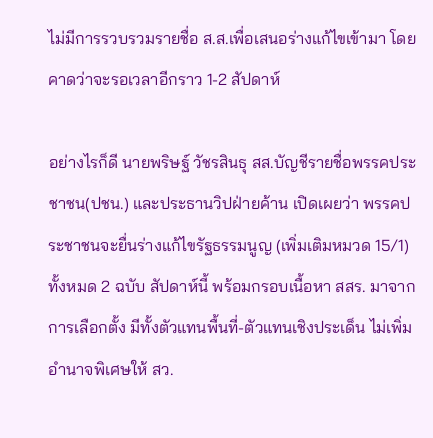ไม่มีการรวบรวมรายชื่อ ส.ส.เพื่อเสนอร่างแก้ไขเข้ามา โดยคาดว่าจะรอเวลาอีกราว 1-2 สัปดาห์

อย่างไรก็ดี นายพริษฐ์ วัชรสินธุ สส.บัญชีรายชื่อพรรคประชาชน(ปชน.) และประธานวิปฝ่ายค้าน เปิดเผยว่า พรรคประชาชนจะยื่นร่างแก้ไขรัฐธรรมนูญ (เพิ่มเติมหมวด 15/1) ทั้งหมด 2 ฉบับ สัปดาห์นี้ พร้อมกรอบเนื้อหา สสร. มาจากการเลือกตั้ง มีทั้งตัวแทนพื้นที่-ตัวแทนเชิงประเด็น ไม่เพิ่มอำนาจพิเศษให้ สว.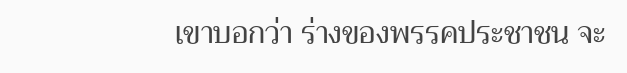เขาบอกว่า ร่างของพรรคประชาชน จะ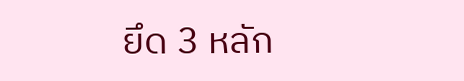ยึด 3 หลัก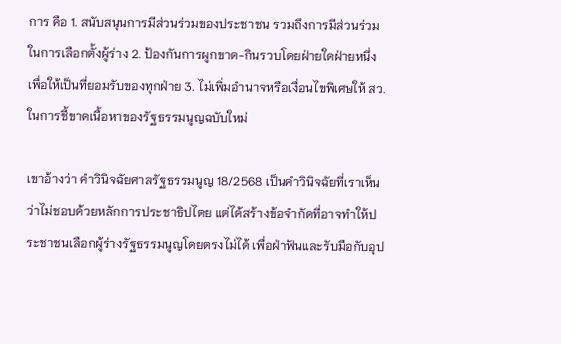การ คือ 1. สนับสนุนการมีส่วนร่วมของประชาชน รวมถึงการมีส่วนร่วมในการเลือกตั้งผู้ร่าง 2. ป้องกันการผูกขาด-กินรวบโดยฝ่ายใดฝ่ายหนึ่ง เพื่อให้เป็นที่ยอมรับของทุกฝ่าย 3. ไม่เพิ่มอำนาจหรือเงื่อนไขพิเศษให้ สว. ในการชี้ขาดเนื้อหาของรัฐธรรมนูญฉบับใหม่

เขาอ้างว่า คำวินิจฉัยศาลรัฐธรรมนูญ 18/2568 เป็นคำวินิจฉัยที่เราเห็นว่าไม่ชอบด้วยหลักการประชาธิปไตย แต่ได้สร้างข้อจำกัดที่อาจทำให้ประชาชนเลือกผู้ร่างรัฐธรรมนูญโดยตรงไม่ได้ เพื่อฝ่าฟันและรับมือกับอุป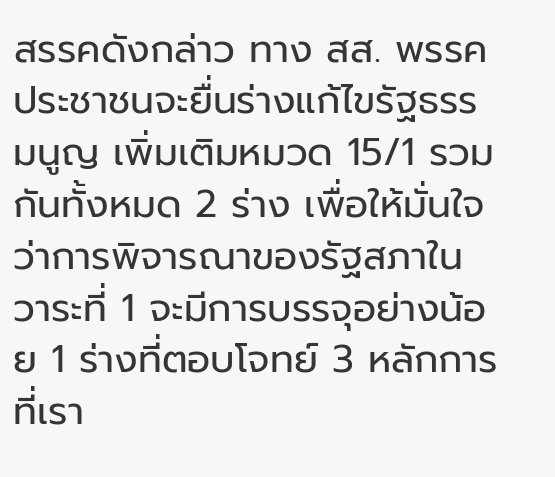สรรคดังกล่าว ทาง สส. พรรคประชาชนจะยื่นร่างแก้ไขรัฐธรรมนูญ เพิ่มเติมหมวด 15/1 รวมกันทั้งหมด 2 ร่าง เพื่อให้มั่นใจว่าการพิจารณาของรัฐสภาในวาระที่ 1 จะมีการบรรจุอย่างน้อย 1 ร่างที่ตอบโจทย์ 3 หลักการที่เรา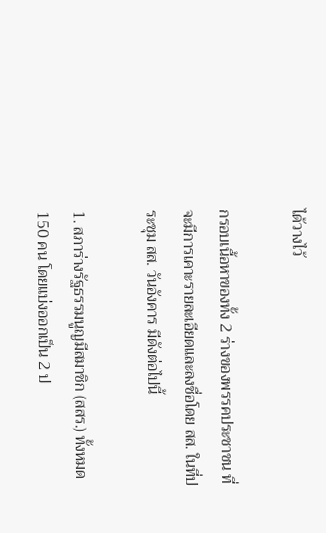ได้วางไว้

กรอบเนื้อหาของทั้ง 2 ร่างของพรรคประชาชน ที่จะมีการเคาะรายละเอียดและลงชื่อโดย สส. ในที่ประชุม สส. วันอังคาร มีดังต่อไปนี้

1. สภาร่างรัฐธรรมนูญมีสมาชิก (สสร.) ทั้งหมด 150 คน โดยแบ่งออกเป็น 2 ป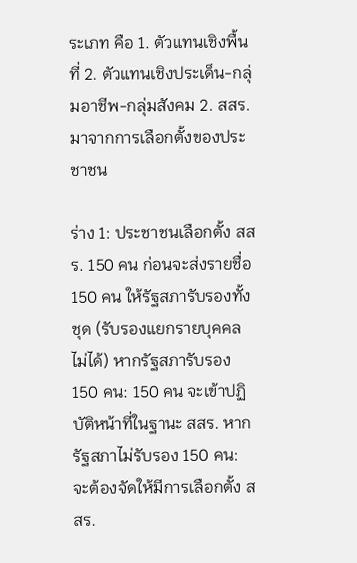ระเภท คือ 1. ตัวแทนเชิงพื้นที่ 2. ตัวแทนเชิงประเด็น-กลุ่มอาชีพ-กลุ่มสังคม 2. สสร. มาจากการเลือกตั้งของประชาชน

ร่าง 1: ประชาชนเลือกตั้ง สสร. 150 คน ก่อนจะส่งรายชื่อ 150 คน ให้รัฐสภารับรองทั้งชุด (รับรองแยกรายบุคคลไม่ได้) หากรัฐสภารับรอง 150 คน: 150 คน จะเข้าปฏิบัติหน้าที่ในฐานะ สสร. หากรัฐสภาไม่รับรอง 150 คน: จะต้องจัดให้มีการเลือกตั้ง สสร.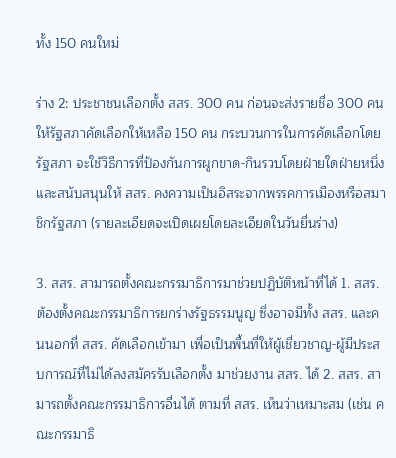ทั้ง 150 คนใหม่

ร่าง 2: ประชาชนเลือกตั้ง สสร. 300 คน ก่อนจะส่งรายชื่อ 300 คน ให้รัฐสภาคัดเลือกให้เหลือ 150 คน กระบวนการในการคัดเลือกโดยรัฐสภา จะใช้วิธีการที่ป้องกันการผูกขาด-กินรวบโดยฝ่ายใดฝ่ายหนึ่ง และสนับสนุนให้ สสร. คงความเป็นอิสระจากพรรคการเมืองหรือสมาชิกรัฐสภา (รายละเอียดจะเปิดเผยโดยละเอียดในวันยื่นร่าง)

3. สสร. สามารถตั้งคณะกรรมาธิการมาช่วยปฏิบัติหน้าที่ได้ 1. สสร. ต้องตั้งคณะกรรมาธิการยกร่างรัฐธรรมนูญ ซึ่งอาจมีทั้ง สสร. และคนนอกที่ สสร. คัดเลือกเข้ามา เพื่อเป็นพื้นที่ให้ผู้เชี่ยวชาญ-ผู้มีประสบการณ์ที่ไม่ได้ลงสมัครรับเลือกตั้ง มาช่วยงาน สสร. ได้ 2. สสร. สามารถตั้งคณะกรรมาธิการอื่นได้ ตามที่ สสร. เห็นว่าเหมาะสม (เช่น คณะกรรมาธิ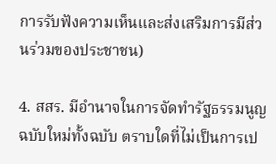การรับฟังความเห็นและส่งเสริมการมีส่วนร่วมของประชาชน)

4. สสร. มีอำนาจในการจัดทำรัฐธรรมนูญฉบับใหม่ทั้งฉบับ ตราบใดที่ไม่เป็นการเป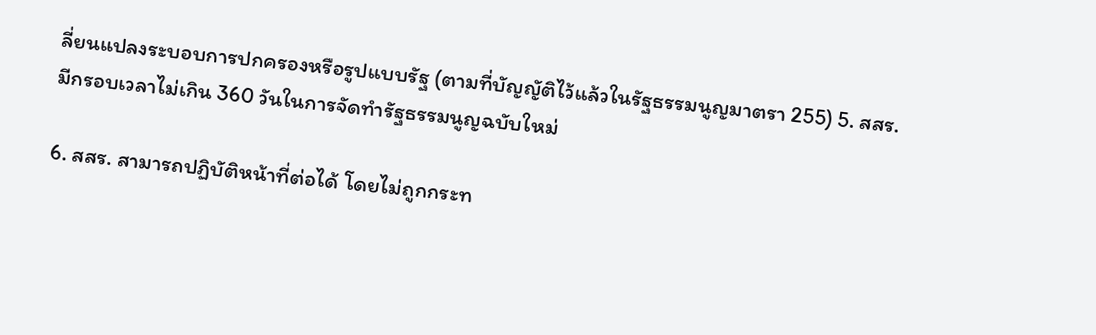ลี่ยนแปลงระบอบการปกครองหรือรูปแบบรัฐ (ตามที่บัญญัติไว้แล้วในรัฐธรรมนูญมาตรา 255) 5. สสร. มีกรอบเวลาไม่เกิน 360 วันในการจัดทำรัฐธรรมนูญฉบับใหม่

6. สสร. สามารถปฏิบัติหน้าที่ต่อได้ โดยไม่ถูกกระท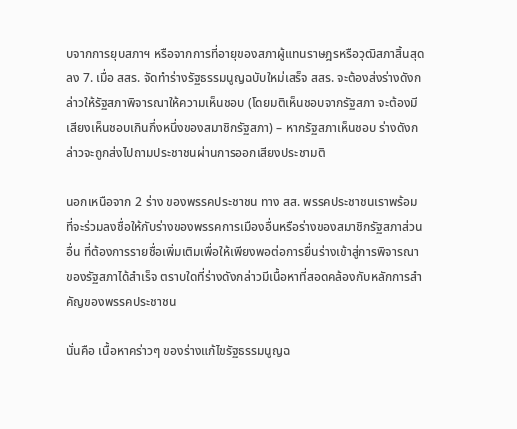บจากการยุบสภาฯ หรือจากการที่อายุของสภาผู้แทนราษฎรหรือวุฒิสภาสิ้นสุดลง 7. เมื่อ สสร. จัดทำร่างรัฐธรรมนูญฉบับใหม่เสร็จ สสร. จะต้องส่งร่างดังกล่าวให้รัฐสภาพิจารณาให้ความเห็นชอบ (โดยมติเห็นชอบจากรัฐสภา จะต้องมีเสียงเห็นชอบเกินกึ่งหนึ่งของสมาชิกรัฐสภา) – หากรัฐสภาเห็นชอบ ร่างดังกล่าวจะถูกส่งไปถามประชาชนผ่านการออกเสียงประชามติ

นอกเหนือจาก 2 ร่าง ของพรรคประชาชน ทาง สส. พรรคประชาชนเราพร้อมที่จะร่วมลงชื่อให้กับร่างของพรรคการเมืองอื่นหรือร่างของสมาชิกรัฐสภาส่วนอื่น ที่ต้องการรายชื่อเพิ่มเติมเพื่อให้เพียงพอต่อการยื่นร่างเข้าสู่การพิจารณาของรัฐสภาได้สำเร็จ ตราบใดที่ร่างดังกล่าวมีเนื้อหาที่สอดคล้องกับหลักการสำคัญของพรรคประชาชน

นั่นคือ เนื้อหาคร่าวๆ ของร่างแก้ไขรัฐธรรมนูญฉ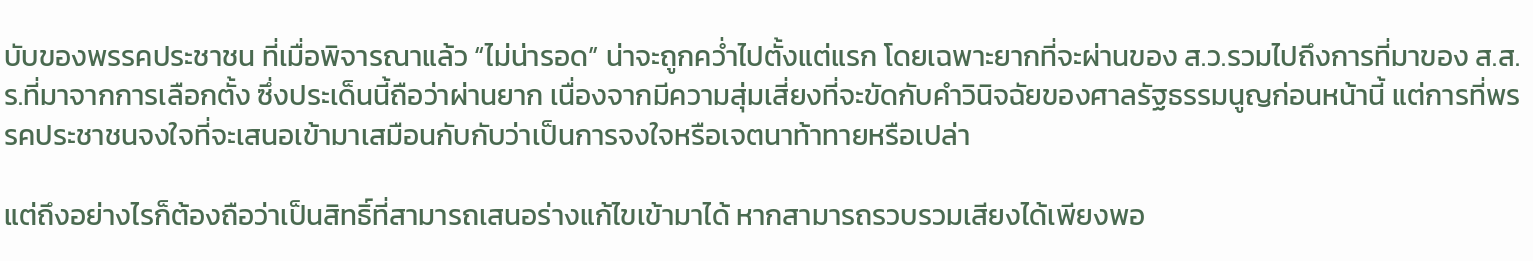บับของพรรคประชาชน ที่เมื่อพิจารณาแล้ว “ไม่น่ารอด” น่าจะถูกคว่ำไปตั้งแต่แรก โดยเฉพาะยากที่จะผ่านของ ส.ว.รวมไปถึงการที่มาของ ส.ส.ร.ที่มาจากการเลือกตั้ง ซึ่งประเด็นนี้ถือว่าผ่านยาก เนื่องจากมีความสุ่มเสี่ยงที่จะขัดกับคำวินิจฉัยของศาลรัฐธรรมนูญก่อนหน้านี้ แต่การที่พรรคประชาชนจงใจที่จะเสนอเข้ามาเสมือนกับกับว่าเป็นการจงใจหรือเจตนาท้าทายหรือเปล่า

แต่ถึงอย่างไรก็ต้องถือว่าเป็นสิทธิ์ที่สามารถเสนอร่างแก้ไขเข้ามาได้ หากสามารถรวบรวมเสียงได้เพียงพอ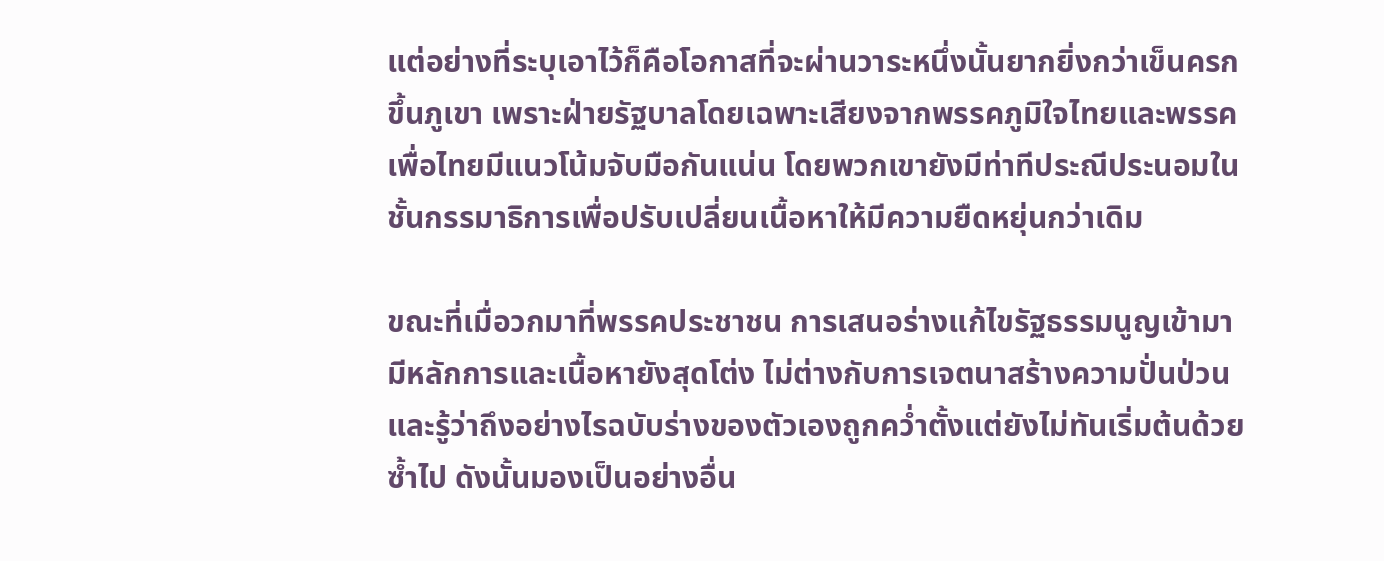แต่อย่างที่ระบุเอาไว้ก็คือโอกาสที่จะผ่านวาระหนึ่งนั้นยากยิ่งกว่าเข็นครกขึ้นภูเขา เพราะฝ่ายรัฐบาลโดยเฉพาะเสียงจากพรรคภูมิใจไทยและพรรคเพื่อไทยมีแนวโน้มจับมือกันแน่น โดยพวกเขายังมีท่าทีประณีประนอมในชั้นกรรมาธิการเพื่อปรับเปลี่ยนเนื้อหาให้มีความยืดหยุ่นกว่าเดิม

ขณะที่เมื่อวกมาที่พรรคประชาชน การเสนอร่างแก้ไขรัฐธรรมนูญเข้ามา มีหลักการและเนื้อหายังสุดโต่ง ไม่ต่างกับการเจตนาสร้างความปั่นป่วน และรู้ว่าถึงอย่างไรฉบับร่างของตัวเองถูกคว่ำตั้งแต่ยังไม่ทันเริ่มต้นด้วยซ้ำไป ดังนั้นมองเป็นอย่างอื่น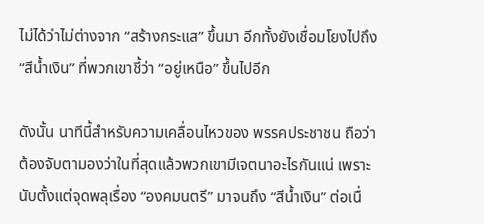ไม่ได้ว่าไม่ต่างจาก “สร้างกระแส” ขึ้นมา อีกทั้งยังเชื่อมโยงไปถึง “สีน้ำเงิน” ที่พวกเขาชี้ว่า “อยู่เหนือ” ขึ้นไปอีก

ดังนั้น นาทีนี้สำหรับความเคลื่อนไหวของ พรรคประชาชน ถือว่าต้องจับตามองว่าในที่สุดแล้วพวกเขามีเจตนาอะไรกันแน่ เพราะนับตั้งแต่จุดพลุเรื่อง “องคมนตรี” มาจนถึง “สีน้ำเงิน” ต่อเนื่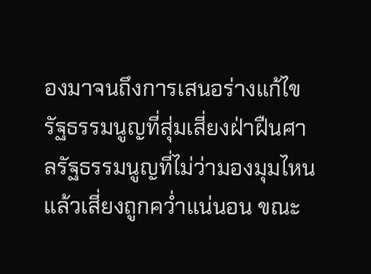องมาจนถึงการเสนอร่างแก้ไขรัฐธรรมนูญที่สุ่มเสี่ยงฝ่าฝืนศาลรัฐธรรมนูญที่ไม่ว่ามองมุมไหนแล้วเสี่ยงถูกคว่ำแน่นอน ขณะ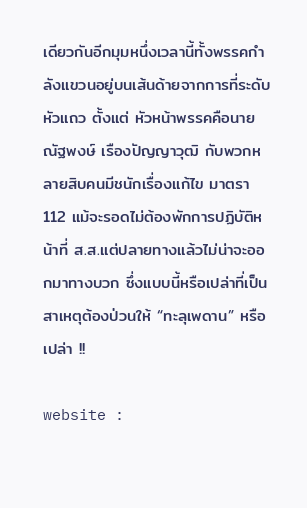เดียวกันอีกมุมหนึ่งเวลานี้ทั้งพรรคกำลังแขวนอยู่บนเส้นด้ายจากการที่ระดับหัวแถว ตั้งแต่ หัวหน้าพรรคคือนายณัฐพงษ์ เรืองปัญญาวุฒิ กับพวกหลายสิบคนมีชนักเรื่องแก้ไข มาตรา 112 แม้จะรอดไม่ต้องพักการปฏิบัติหน้าที่ ส.ส.แต่ปลายทางแล้วไม่น่าจะออกมาทางบวก ซึ่งแบบนี้หรือเปล่าที่เป็นสาเหตุต้องป่วนให้ “ทะลุเพดาน” หรือเปล่า !!

website :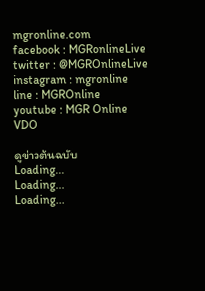mgronline.com
facebook : MGRonlineLive
twitter : @MGROnlineLive
instagram : mgronline
line : MGROnline
youtube : MGR Online VDO

ดูข่าวต้นฉบับ
Loading...
Loading...
Loading...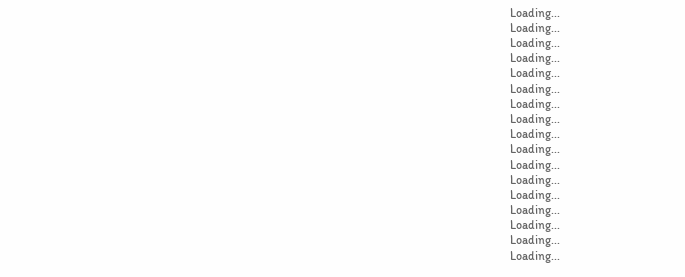Loading...
Loading...
Loading...
Loading...
Loading...
Loading...
Loading...
Loading...
Loading...
Loading...
Loading...
Loading...
Loading...
Loading...
Loading...
Loading...
Loading...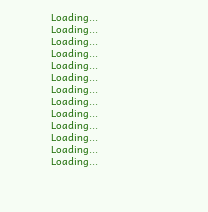Loading...
Loading...
Loading...
Loading...
Loading...
Loading...
Loading...
Loading...
Loading...
Loading...
Loading...
Loading...
Loading...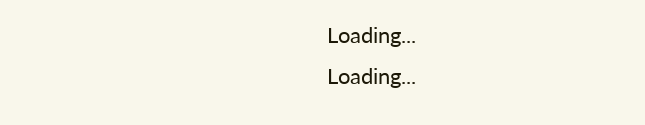Loading...
Loading...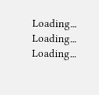Loading...
Loading...
Loading...